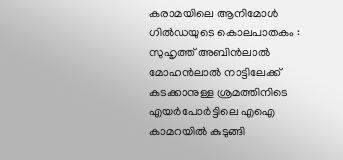കരാമയിലെ ആനിമോൾ ഗിൽഡയുടെ കൊലപാതകം : സുഹൃത്ത് അബിൻലാൽ മോഹൻലാൽ നാട്ടിലേക്ക് കടക്കാനുള്ള ശ്രമത്തിനിടെ എയർപോർട്ടിലെ എഐ കാമറയിൽ കുടുങ്ങി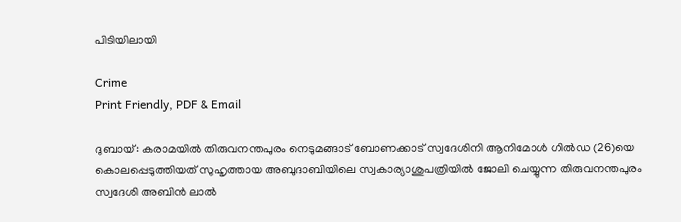പിടിയിലായി

Crime
Print Friendly, PDF & Email

ദുബായ്: കരാമയിൽ തിരുവനന്തപുരം നെടുമങ്ങാട് ബോണക്കാട് സ്വദേശിനി ആനിമോള്‍ ഗില്‍ഡ (26)യെ കൊലപ്പെടുത്തിയത് സുഹൃത്തായ അബുദാബിയിലെ സ്വകാര്യാശുപത്രിയില്‍ ജോലി ചെയ്യുന്ന തിരുവനന്തപുരം സ്വദേശി അബിന്‍ ലാല്‍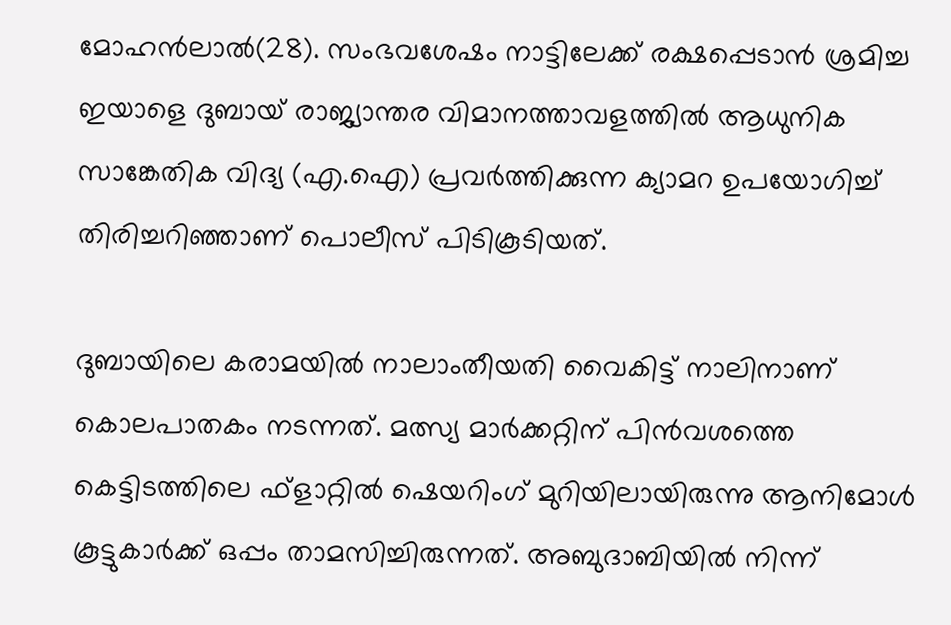മോഹന്‍ലാല്‍(28). സംഭവശേഷം നാട്ടിലേക്ക് രക്ഷപ്പെടാന്‍ ശ്രമിച്ച ഇയാളെ ദുബായ് രാജ്യാന്തര വിമാനത്താവളത്തില്‍ ആധുനിക സാങ്കേതിക വിദ്യ (എ.ഐ) പ്രവര്‍ത്തിക്കുന്ന ക്യാമറ ഉപയോഗിച്ച് തിരിച്ചറിഞ്ഞാണ് പൊലീസ് പിടികൂടിയത്.

ദുബായിലെ കരാമയില്‍ നാലാംതീയതി വൈകിട്ട് നാലിനാണ് കൊലപാതകം നടന്നത്. മത്സ്യ മാര്‍ക്കറ്റിന് പിന്‍വശത്തെ കെട്ടിടത്തിലെ ഫ്‌ളാറ്റില്‍ ഷെയറിംഗ് മുറിയിലായിരുന്നു ആനിമോള്‍ കൂട്ടുകാര്‍ക്ക് ഒപ്പം താമസിച്ചിരുന്നത്. അബുദാബിയില്‍ നിന്ന്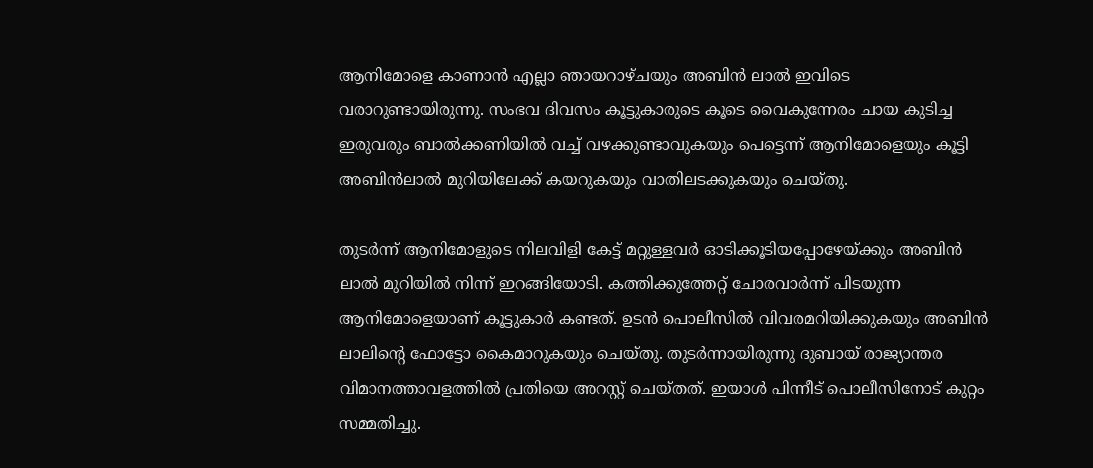ആനിമോളെ കാണാന്‍ എല്ലാ ഞായറാഴ്ചയും അബിന്‍ ലാല്‍ ഇവിടെ വരാറുണ്ടായിരുന്നു. സംഭവ ദിവസം കൂട്ടുകാരുടെ കൂടെ വൈകുന്നേരം ചായ കുടിച്ച ഇരുവരും ബാല്‍ക്കണിയില്‍ വച്ച് വഴക്കുണ്ടാവുകയും പെട്ടെന്ന് ആനിമോളെയും കൂട്ടി അബിന്‍ലാല്‍ മുറിയിലേക്ക് കയറുകയും വാതിലടക്കുകയും ചെയ്തു.

തുടര്‍ന്ന് ആനിമോളുടെ നിലവിളി കേട്ട് മറ്റുള്ളവര്‍ ഓടിക്കൂടിയപ്പോഴേയ്ക്കും അബിന്‍ ലാല്‍ മുറിയില്‍ നിന്ന് ഇറങ്ങിയോടി. കത്തിക്കുത്തേറ്റ് ചോരവാര്‍ന്ന് പിടയുന്ന ആനിമോളെയാണ് കൂട്ടുകാര്‍ കണ്ടത്. ഉടന്‍ പൊലീസില്‍ വിവരമറിയിക്കുകയും അബിന്‍ ലാലിന്റെ ഫോട്ടോ കൈമാറുകയും ചെയ്തു. തുടര്‍ന്നായിരുന്നു ദുബായ് രാജ്യാന്തര വിമാനത്താവളത്തില്‍ പ്രതിയെ അറസ്റ്റ് ചെയ്തത്. ഇയാള്‍ പിന്നീട് പൊലീസിനോട് കുറ്റം സമ്മതിച്ചു.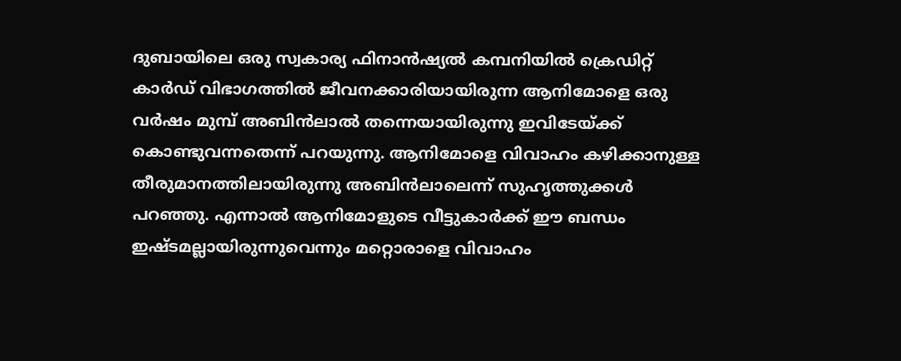ദുബായിലെ ഒരു സ്വകാര്യ ഫിനാന്‍ഷ്യല്‍ കമ്പനിയില്‍ ക്രെഡിറ്റ് കാര്‍ഡ് വിഭാഗത്തില്‍ ജീവനക്കാരിയായിരുന്ന ആനിമോളെ ഒരു വര്‍ഷം മുമ്പ് അബിന്‍ലാല്‍ തന്നെയായിരുന്നു ഇവിടേയ്ക്ക് കൊണ്ടുവന്നതെന്ന് പറയുന്നു. ആനിമോളെ വിവാഹം കഴിക്കാനുള്ള തീരുമാനത്തിലായിരുന്നു അബിന്‍ലാലെന്ന് സുഹൃത്തുക്കള്‍ പറഞ്ഞു. എന്നാല്‍ ആനിമോളുടെ വീട്ടുകാര്‍ക്ക് ഈ ബന്ധം ഇഷ്ടമല്ലായിരുന്നുവെന്നും മറ്റൊരാളെ വിവാഹം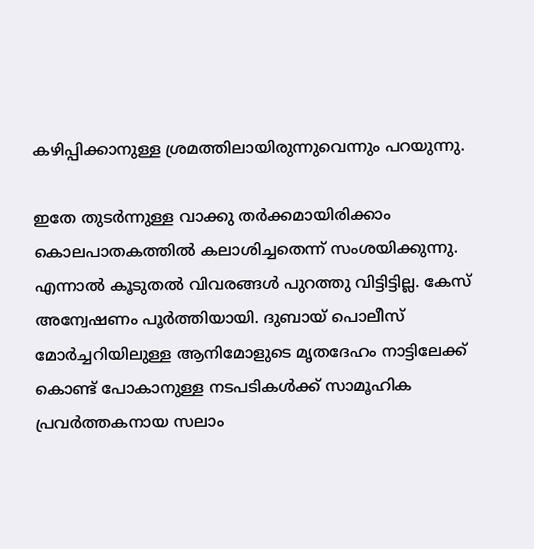കഴിപ്പിക്കാനുള്ള ശ്രമത്തിലായിരുന്നുവെന്നും പറയുന്നു.

ഇതേ തുടര്‍ന്നുള്ള വാക്കു തര്‍ക്കമായിരിക്കാം കൊലപാതകത്തില്‍ കലാശിച്ചതെന്ന് സംശയിക്കുന്നു. എന്നാല്‍ കൂടുതല്‍ വിവരങ്ങള്‍ പുറത്തു വിട്ടിട്ടില്ല. കേസ് അന്വേഷണം പൂര്‍ത്തിയായി. ദുബായ് പൊലീസ് മോര്‍ച്ചറിയിലുള്ള ആനിമോളുടെ മൃതദേഹം നാട്ടിലേക്ക് കൊണ്ട് പോകാനുള്ള നടപടികള്‍ക്ക് സാമൂഹിക പ്രവര്‍ത്തകനായ സലാം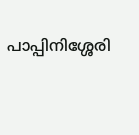പാപ്പിനിശ്ശേരി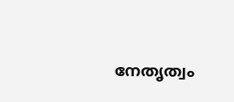നേതൃത്വം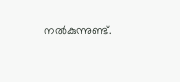നല്‍കുന്നുണ്ട്.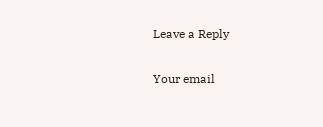Leave a Reply

Your email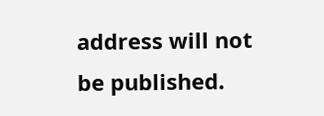address will not be published.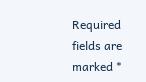Required fields are marked *